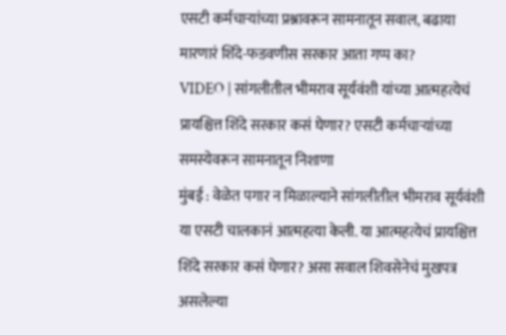एसटी कर्मचाऱ्यांच्या प्रश्नावरून सामनातून सवाल, बढाया मारणारं शिंदे-फडवणीस सरकार आता गप्प का?
VIDEO | सांगलीतील भीमराव सूर्यवंशी यांच्या आत्महत्येचं प्रायश्चित्त शिंदे सरकार कसं घेणार? एसटी कर्मचाऱ्यांच्या समस्येवरून सामनातून निशाणा
मुंबई : वेळेत पगार न मिळाल्याने सांगलीतील भीमराव सूर्यवंशी या एसटी चालकानं आत्महत्या केली. या आत्महत्येचं प्रायश्चित्त शिंदे सरकार कसं घेणार? असा सवाल शिवसेनेचं मुखपत्र असलेल्या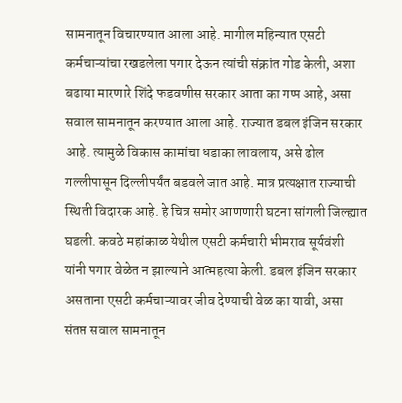सामनातून विचारण्यात आला आहे. मागील महिन्यात एसटी कर्मचाऱ्यांचा रखडलेला पगार देऊन त्यांची संक्रांत गोड केली, अशा बढाया मारणारे शिंदे फडवणीस सरकार आता का गप्प आहे, असा सवाल सामनातून करण्यात आला आहे. राज्यात डबल इंजिन सरकार आहे. त्यामुळे विकास कामांचा धडाका लावलाय, असे ढोल गल्लीपासून दिल्लीपर्यंत बडवले जात आहे. मात्र प्रत्यक्षात राज्याची स्थिती विदारक आहे. हे चित्र समोर आणणारी घटना सांगली जिल्ह्यात घडली. कवठे महांकाळ येथील एसटी कर्मचारी भीमराव सूर्यवंशी यांनी पगार वेळेत न झाल्याने आत्महत्या केली. डबल इंजिन सरकार असताना एसटी कर्मचाऱ्यावर जीव देण्याची वेळ का यावी, असा संतप्त सवाल सामनातून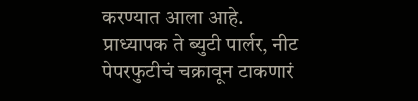करण्यात आला आहे.
प्राध्यापक ते ब्युटी पार्लर, नीट पेपरफुटीचं चक्रावून टाकणारं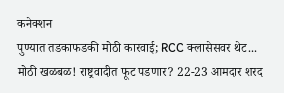कनेक्शन
पुण्यात तडकाफडकी मोठी कारवाई; RCC क्लासेसवर थेट...
मोठी खळबळ! राष्ट्रवादीत फूट पडणार? 22-23 आमदार शरद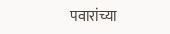पवारांच्या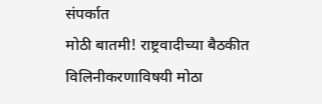संपर्कात
मोठी बातमी! राष्ट्रवादीच्या बैठकीत विलिनीकरणाविषयी मोठा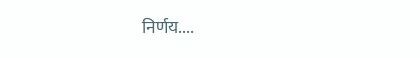निर्णय....